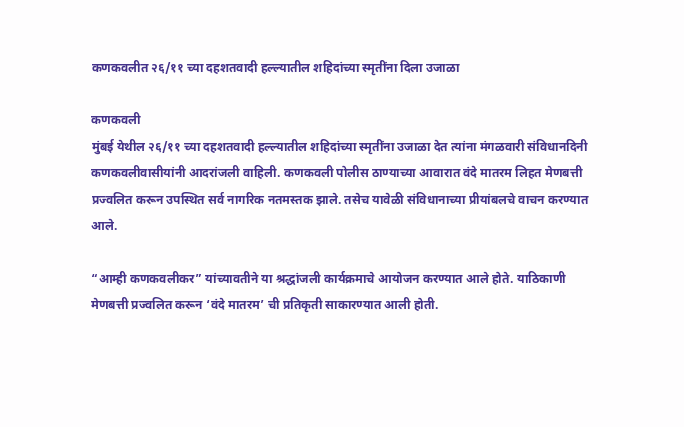कणकवलीत २६/११ च्या दहशतवादी हल्ल्यातील शहिदांच्या स्मृतींना दिला उजाळा

कणकवली
मुंबई येथील २६/११ च्या दहशतवादी हल्ल्यातील शहिदांच्या स्मृतींना उजाळा देत त्यांना मंगळवारी संविधानदिनी कणकवलीवासीयांनी आदरांजली वाहिली. कणकवली पोलीस ठाण्याच्या आवारात वंदे मातरम लिहत मेणबत्ती प्रज्वलित करून उपस्थित सर्व नागरिक नतमस्तक झाले. तसेच यावेळी संविधानाच्या प्रीयांबलचे वाचन करण्यात आले.

“आम्ही कणकवलीकर” यांच्यावतीने या श्रद्धांजली कार्यक्रमाचे आयोजन करण्यात आले होते. याठिकाणी मेणबत्ती प्रज्वलित करून ‘वंदे मातरम’ ची प्रतिकृती साकारण्यात आली होती.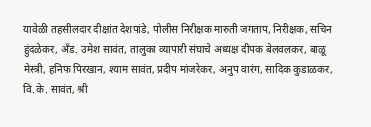यावेळी तहसीलदार दीक्षांत देशपांडे, पोलीस निरीक्षक मारुती जगताप, निरीक्षक, सचिन हुंदळेकर, अँड. उमेश सावंत, तालुका व्यापारी संघाचे अध्यक्ष दीपक बेलवलकर, बाळू मेस्त्री, हनिफ पिरखान, श्याम सावंत, प्रदीप मांजरेकर, अनुप वारंग, सादिक कुडाळकर, वि.के. सावंत, श्री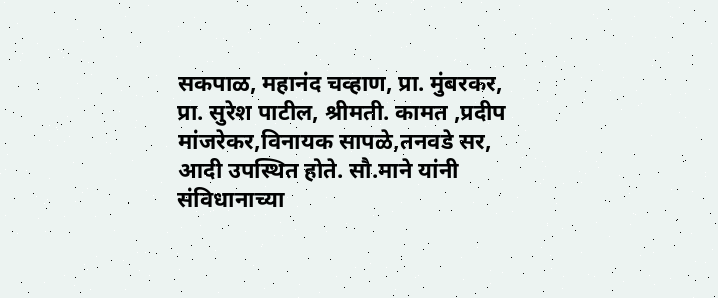सकपाळ, महानंद चव्हाण, प्रा. मुंबरकर, प्रा. सुरेश पाटील, श्रीमती. कामत ,प्रदीप मांजरेकर,विनायक सापळे,तनवडे सर, आदी उपस्थित होते. सौ.माने यांनी संविधानाच्या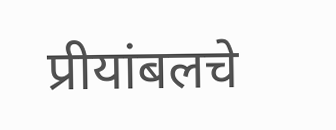प्रीयांबलचे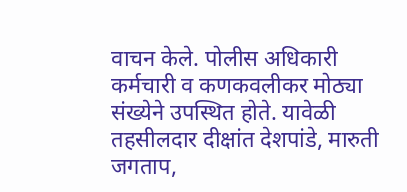वाचन केले. पोलीस अधिकारी कर्मचारी व कणकवलीकर मोठ्या संख्येने उपस्थित होते. यावेळी तहसीलदार दीक्षांत देशपांडे, मारुती जगताप,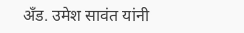अँड. उमेश सावंत यांनी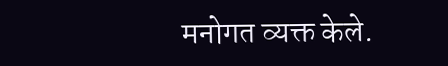मनोगत व्यक्त केले.